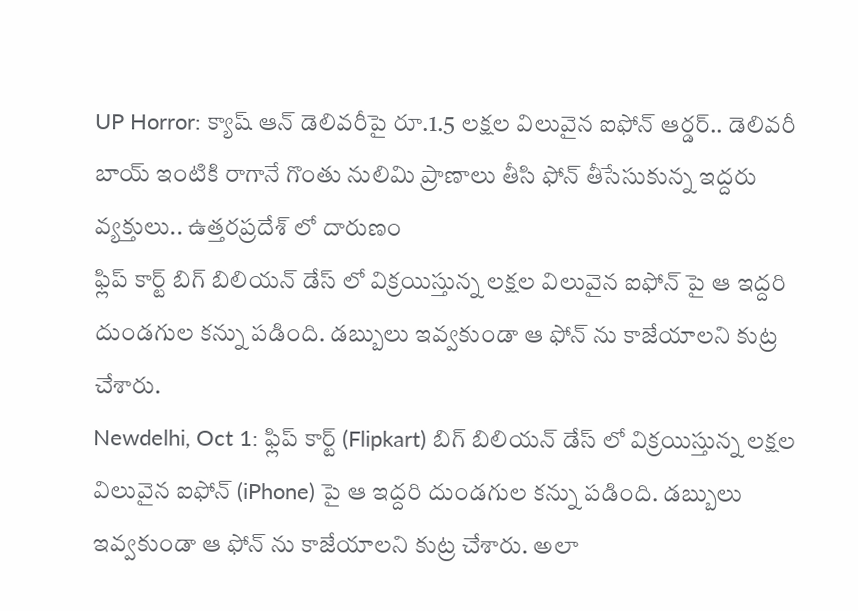UP Horror: క్యాష్ ఆన్ డెలివరీపై రూ.1.5 లక్షల విలువైన ఐఫోన్ ఆర్డర్.. డెలివరీ బాయ్ ఇంటికి రాగానే గొంతు నులిమి ప్రాణాలు తీసి ఫోన్ తీసేసుకున్న ఇద్దరు వ్యక్తులు.. ఉత్తరప్రదేశ్ లో దారుణం
ఫ్లిప్ కార్ట్ బిగ్ బిలియన్ డేస్ లో విక్రయిస్తున్న లక్షల విలువైన ఐఫోన్ పై ఆ ఇద్దరి దుండగుల కన్ను పడింది. డబ్బులు ఇవ్వకుండా ఆ ఫోన్ ను కాజేయాలని కుట్ర చేశారు.
Newdelhi, Oct 1: ఫ్లిప్ కార్ట్ (Flipkart) బిగ్ బిలియన్ డేస్ లో విక్రయిస్తున్న లక్షల విలువైన ఐఫోన్ (iPhone) పై ఆ ఇద్దరి దుండగుల కన్ను పడింది. డబ్బులు ఇవ్వకుండా ఆ ఫోన్ ను కాజేయాలని కుట్ర చేశారు. అలా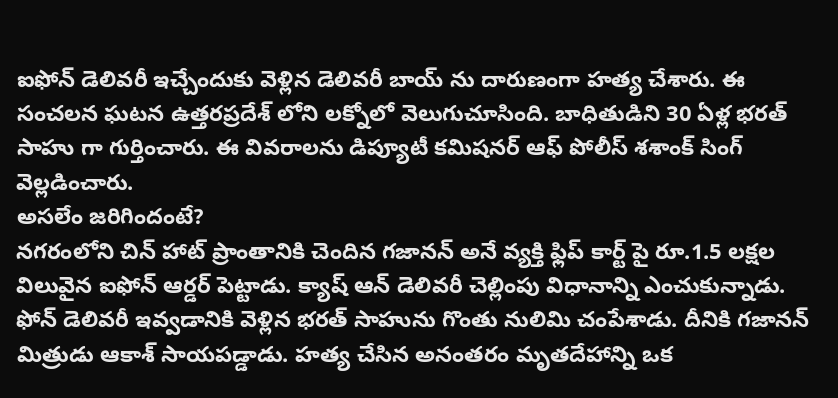ఐఫోన్ డెలివరీ ఇచ్చేందుకు వెళ్లిన డెలివరీ బాయ్ ను దారుణంగా హత్య చేశారు. ఈ సంచలన ఘటన ఉత్తరప్రదేశ్ లోని లక్నోలో వెలుగుచూసింది. బాధితుడిని 30 ఏళ్ల భరత్ సాహు గా గుర్తించారు. ఈ వివరాలను డిప్యూటీ కమిషనర్ ఆఫ్ పోలీస్ శశాంక్ సింగ్ వెల్లడించారు.
అసలేం జరిగిందంటే?
నగరంలోని చిన్ హాట్ ప్రాంతానికి చెందిన గజానన్ అనే వ్యక్తి ఫ్లిప్ కార్ట్ పై రూ.1.5 లక్షల విలువైన ఐఫోన్ ఆర్డర్ పెట్టాడు. క్యాష్ ఆన్ డెలివరీ చెల్లింపు విధానాన్ని ఎంచుకున్నాడు. ఫోన్ డెలివరీ ఇవ్వడానికి వెళ్లిన భరత్ సాహును గొంతు నులిమి చంపేశాడు. దీనికి గజానన్ మిత్రుడు ఆకాశ్ సాయపడ్డాడు. హత్య చేసిన అనంతరం మృతదేహాన్ని ఒక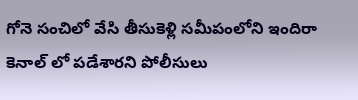గోనె సంచిలో వేసి తీసుకెళ్లి సమీపంలోని ఇందిరా కెనాల్ లో పడేశారని పోలీసులు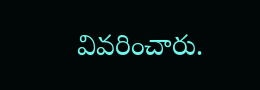వివరించారు.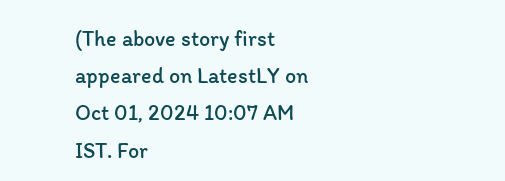(The above story first appeared on LatestLY on Oct 01, 2024 10:07 AM IST. For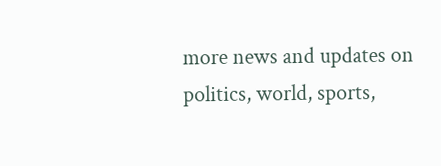more news and updates on politics, world, sports,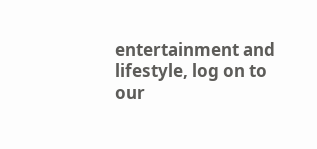entertainment and lifestyle, log on to our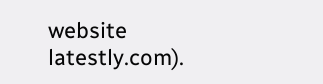website latestly.com).